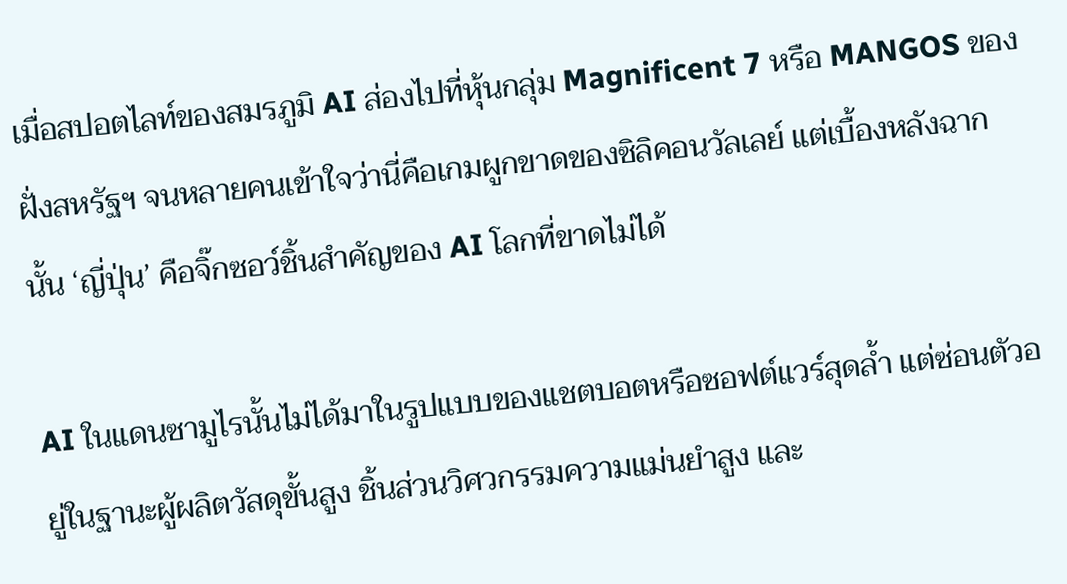เมื่อสปอตไลท์ของสมรภูมิ AI ส่องไปที่หุ้นกลุ่ม Magnificent 7 หรือ MANGOS ของฝั่งสหรัฐฯ จนหลายคนเข้าใจว่านี่คือเกมผูกขาดของซิลิคอนวัลเลย์ แต่เบื้องหลังฉากนั้น ‘ญี่ปุ่น’ คือจิ๊กซอว์ชิ้นสำคัญของ AI โลกที่ขาดไม่ได้

AI ในแดนซามูไรนั้นไม่ได้มาในรูปแบบของแชตบอตหรือซอฟต์แวร์สุดล้ำ แต่ซ่อนตัวอยู่ในฐานะผู้ผลิตวัสดุขั้นสูง ชิ้นส่วนวิศวกรรมความแม่นยำสูง และ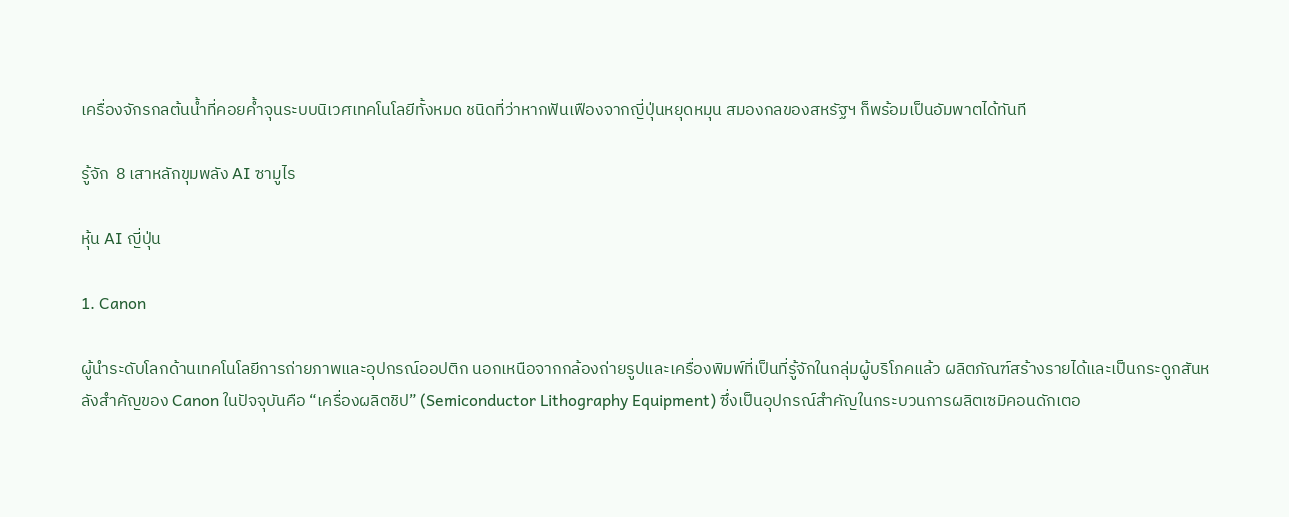เครื่องจักรกลต้นน้ำที่คอยค้ำจุนระบบนิเวศเทคโนโลยีทั้งหมด ชนิดที่ว่าหากฟันเฟืองจากญี่ปุ่นหยุดหมุน สมองกลของสหรัฐฯ ก็พร้อมเป็นอัมพาตได้ทันที

รู้จัก  8 เสาหลักขุมพลัง AI ซามูไร

หุ้น AI ญี่ปุ่น

1. Canon

ผู้นำระดับโลกด้านเทคโนโลยีการถ่ายภาพและอุปกรณ์ออปติก นอกเหนือจากกล้องถ่ายรูปและเครื่องพิมพ์ที่เป็นที่รู้จักในกลุ่มผู้บริโภคแล้ว ผลิตภัณฑ์สร้างรายได้และเป็นกระดูกสันหลังสำคัญของ Canon ในปัจจุบันคือ “เครื่องผลิตชิป” (Semiconductor Lithography Equipment) ซึ่งเป็นอุปกรณ์สำคัญในกระบวนการผลิตเซมิคอนดักเตอ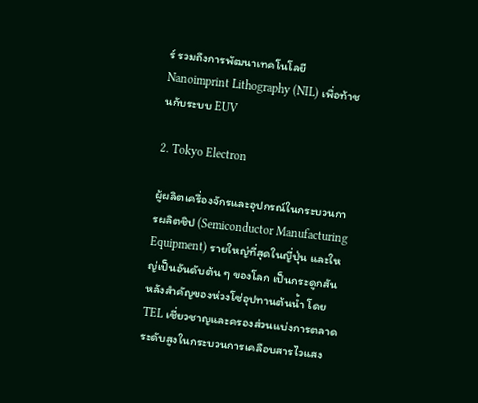ร์ รวมถึงการพัฒนาเทคโนโลยี Nanoimprint Lithography (NIL) เพื่อท้าชนกับระบบ EUV

2. Tokyo Electron

ผู้ผลิตเครื่องจักรและอุปกรณ์ในกระบวนการผลิตชิป (Semiconductor Manufacturing Equipment) รายใหญ่ที่สุดในญี่ปุ่น และใหญ่เป็นอันดับต้น ๆ ของโลก เป็นกระดูกสันหลังสำคัญของห่วงโซ่อุปทานต้นน้ำ โดย TEL เชี่ยวชาญและครองส่วนแบ่งการตลาดระดับสูงในกระบวนการเคลือบสารไวแสง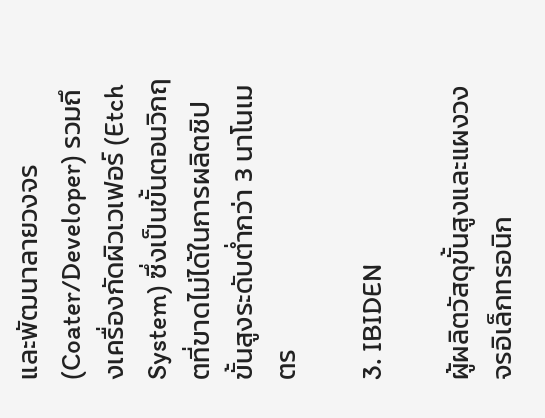และพัฒนาลายวงจร (Coater/Developer) รวมถึงเครื่องกัดผิวเวเฟอร์ (Etch System) ซึ่งเป็นขั้นตอนวิกฤตที่ขาดไม่ได้ในการผลิตชิปขั้นสูงระดับต่ำกว่า 3 นาโนเมตร

3. IBIDEN

ผู้ผลิตวัสดุขั้นสูงและแผงวงจรอิเล็กทรอนิก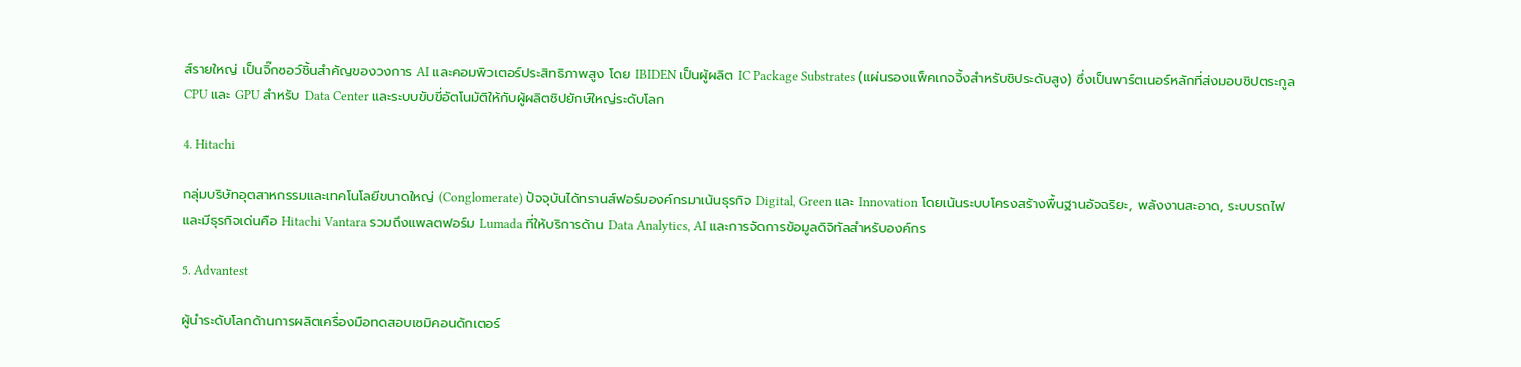ส์รายใหญ่ เป็นจิ๊กซอว์ชิ้นสำคัญของวงการ AI และคอมพิวเตอร์ประสิทธิภาพสูง โดย IBIDEN เป็นผู้ผลิต IC Package Substrates (แผ่นรองแพ็คเกจจิ้งสำหรับชิประดับสูง) ซึ่งเป็นพาร์ตเนอร์หลักที่ส่งมอบชิปตระกูล CPU และ GPU สำหรับ Data Center และระบบขับขี่อัตโนมัติให้กับผู้ผลิตชิปยักษ์ใหญ่ระดับโลก

4. Hitachi

กลุ่มบริษัทอุตสาหกรรมและเทคโนโลยีขนาดใหญ่ (Conglomerate) ปัจจุบันได้ทรานส์ฟอร์มองค์กรมาเน้นธุรกิจ Digital, Green และ Innovation โดยเน้นระบบโครงสร้างพื้นฐานอัจฉริยะ, พลังงานสะอาด, ระบบรถไฟ และมีธุรกิจเด่นคือ Hitachi Vantara รวมถึงแพลตฟอร์ม Lumada ที่ให้บริการด้าน Data Analytics, AI และการจัดการข้อมูลดิจิทัลสำหรับองค์กร

5. Advantest

ผู้นำระดับโลกด้านการผลิตเครื่องมือทดสอบเซมิคอนดักเตอร์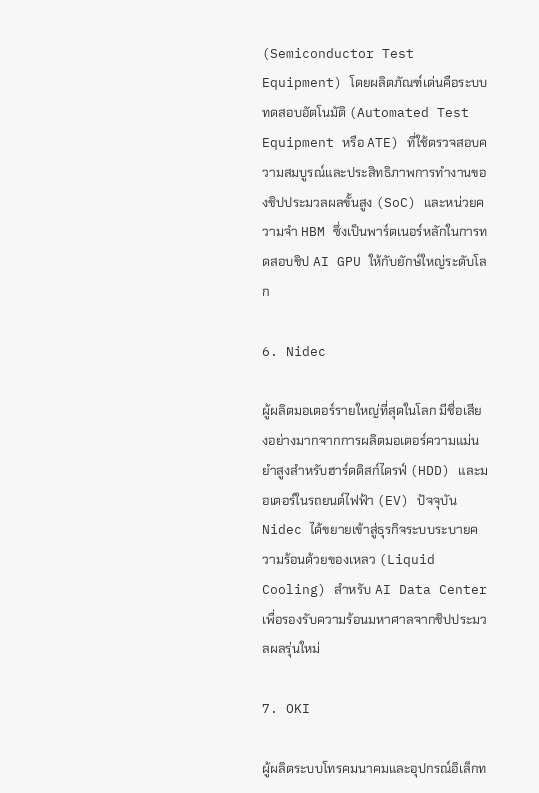(Semiconductor Test Equipment) โดยผลิตภัณฑ์เด่นคือระบบทดสอบอัตโนมัติ (Automated Test Equipment หรือ ATE) ที่ใช้ตรวจสอบความสมบูรณ์และประสิทธิภาพการทำงานของชิปประมวลผลขั้นสูง (SoC) และหน่วยความจำ HBM ซึ่งเป็นพาร์ตเนอร์หลักในการทดสอบชิป AI GPU ให้กับยักษ์ใหญ่ระดับโลก

6. Nidec

ผู้ผลิตมอเตอร์รายใหญ่ที่สุดในโลก มีชื่อเสียงอย่างมากจากการผลิตมอเตอร์ความแม่นยำสูงสำหรับฮาร์ดดิสก์ไดรฟ์ (HDD) และมอเตอร์ในรถยนต์ไฟฟ้า (EV) ปัจจุบัน Nidec ได้ขยายเข้าสู่ธุรกิจระบบระบายความร้อนด้วยของเหลว (Liquid Cooling) สำหรับ AI Data Center เพื่อรองรับความร้อนมหาศาลจากชิปประมวลผลรุ่นใหม่

7. OKI

ผู้ผลิตระบบโทรคมนาคมและอุปกรณ์อิเล็กท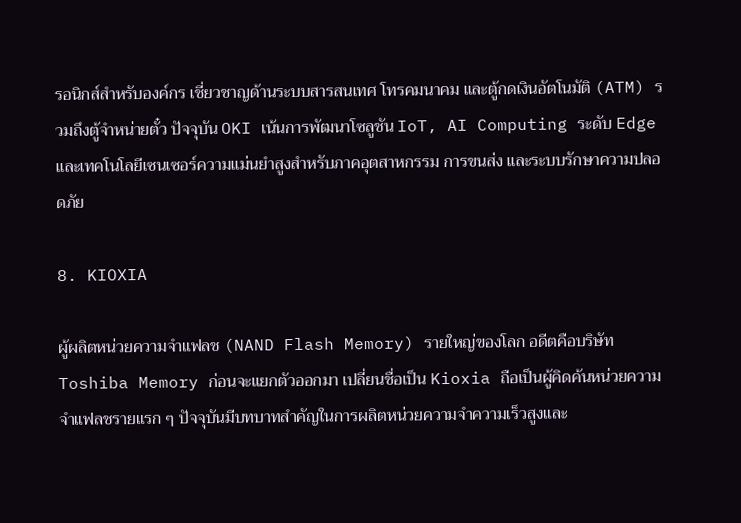รอนิกส์สำหรับองค์กร เชี่ยวชาญด้านระบบสารสนเทศ โทรคมนาคม และตู้กดเงินอัตโนมัติ (ATM) รวมถึงตู้จำหน่ายตั๋ว ปัจจุบัน OKI เน้นการพัฒนาโซลูชัน IoT, AI Computing ระดับ Edge และเทคโนโลยีเซนเซอร์ความแม่นยำสูงสำหรับภาคอุตสาหกรรม การขนส่ง และระบบรักษาความปลอดภัย

8. KIOXIA

ผู้ผลิตหน่วยความจำแฟลช (NAND Flash Memory) รายใหญ่ของโลก อดีตคือบริษัท Toshiba Memory ก่อนจะแยกตัวออกมา เปลี่ยนชื่อเป็น Kioxia ถือเป็นผู้คิดค้นหน่วยความจำแฟลชรายแรก ๆ ปัจจุบันมีบทบาทสำคัญในการผลิตหน่วยความจำความเร็วสูงและ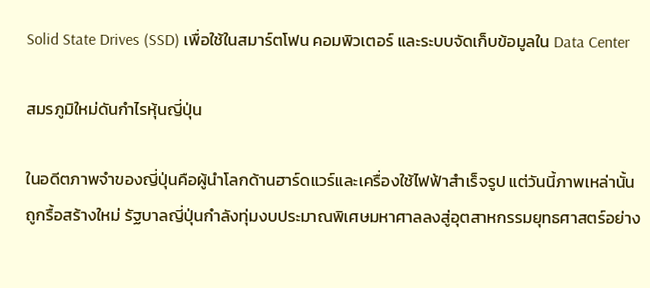Solid State Drives (SSD) เพื่อใช้ในสมาร์ตโฟน คอมพิวเตอร์ และระบบจัดเก็บข้อมูลใน Data Center

สมรภูมิใหม่ดันกำไรหุ้นญี่ปุ่น

ในอดีตภาพจำของญี่ปุ่นคือผู้นำโลกด้านฮาร์ดแวร์และเครื่องใช้ไฟฟ้าสำเร็จรูป แต่วันนี้ภาพเหล่านั้นถูกรื้อสร้างใหม่ รัฐบาลญี่ปุ่นกำลังทุ่มงบประมาณพิเศษมหาศาลลงสู่อุตสาหกรรมยุทธศาสตร์อย่าง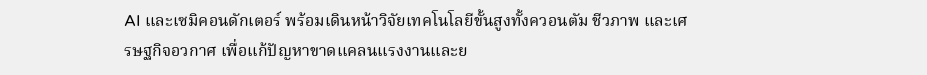AI และเซมิคอนดักเตอร์ พร้อมเดินหน้าวิจัยเทคโนโลยีขั้นสูงทั้งควอนตัม ชีวภาพ และเศรษฐกิจอวกาศ เพื่อแก้ปัญหาขาดแคลนแรงงานและย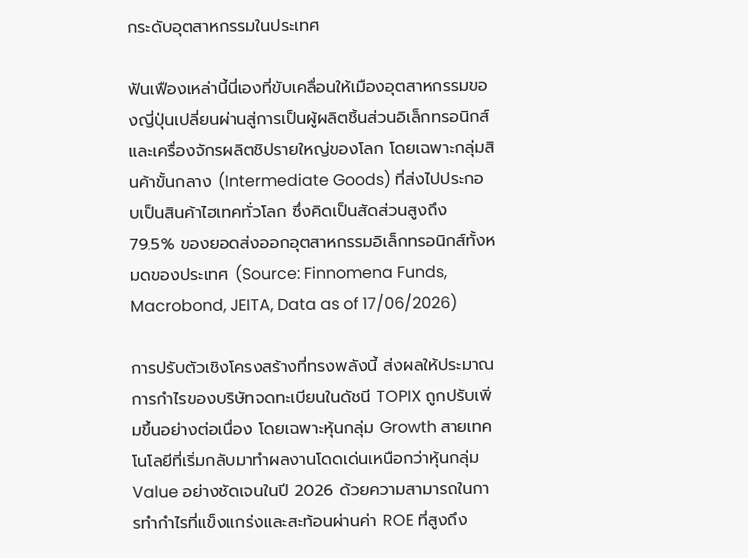กระดับอุตสาหกรรมในประเทศ

ฟันเฟืองเหล่านี้นี่เองที่ขับเคลื่อนให้เมืองอุตสาหกรรมของญี่ปุ่นเปลี่ยนผ่านสู่การเป็นผู้ผลิตชิ้นส่วนอิเล็กทรอนิกส์และเครื่องจักรผลิตชิปรายใหญ่ของโลก โดยเฉพาะกลุ่มสินค้าขั้นกลาง (Intermediate Goods) ที่ส่งไปประกอบเป็นสินค้าไฮเทคทั่วโลก ซึ่งคิดเป็นสัดส่วนสูงถึง 79.5% ของยอดส่งออกอุตสาหกรรมอิเล็กทรอนิกส์ทั้งหมดของประเทศ (Source: Finnomena Funds, Macrobond, JEITA, Data as of 17/06/2026)

การปรับตัวเชิงโครงสร้างที่ทรงพลังนี้ ส่งผลให้ประมาณการกำไรของบริษัทจดทะเบียนในดัชนี TOPIX ถูกปรับเพิ่มขึ้นอย่างต่อเนื่อง โดยเฉพาะหุ้นกลุ่ม Growth สายเทคโนโลยีที่เริ่มกลับมาทำผลงานโดดเด่นเหนือกว่าหุ้นกลุ่ม Value อย่างชัดเจนในปี 2026 ด้วยความสามารถในการทำกำไรที่แข็งแกร่งและสะท้อนผ่านค่า ROE ที่สูงถึง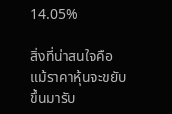14.05%

สิ่งที่น่าสนใจคือ แม้ราคาหุ้นจะขยับขึ้นมารับ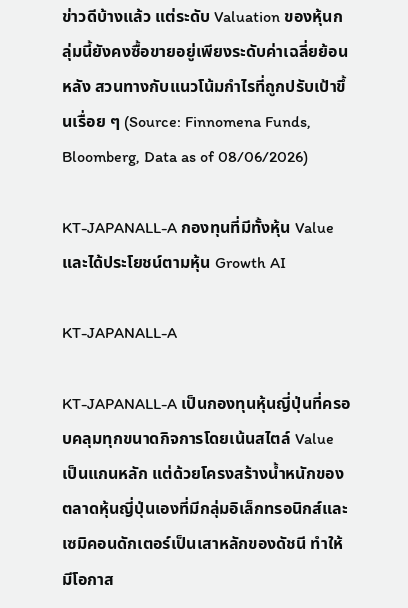ข่าวดีบ้างแล้ว แต่ระดับ Valuation ของหุ้นกลุ่มนี้ยังคงซื้อขายอยู่เพียงระดับค่าเฉลี่ยย้อนหลัง สวนทางกับแนวโน้มกำไรที่ถูกปรับเป้าขึ้นเรื่อย ๆ (Source: Finnomena Funds, Bloomberg, Data as of 08/06/2026)

KT-JAPANALL-A กองทุนที่มีทั้งหุ้น Value และได้ประโยชน์ตามหุ้น Growth AI

KT-JAPANALL-A

KT-JAPANALL-A เป็นกองทุนหุ้นญี่ปุ่นที่ครอบคลุมทุกขนาดกิจการโดยเน้นสไตล์ Value เป็นแกนหลัก แต่ด้วยโครงสร้างน้ำหนักของตลาดหุ้นญี่ปุ่นเองที่มีกลุ่มอิเล็กทรอนิกส์และเซมิคอนดักเตอร์เป็นเสาหลักของดัชนี ทำให้มีโอกาส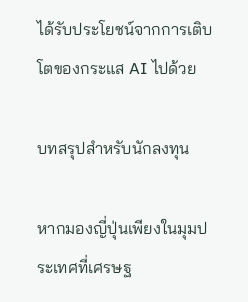ได้รับประโยชน์จากการเติบโตของกระแส AI ไปด้วย

บทสรุปสำหรับนักลงทุน

หากมองญี่ปุ่นเพียงในมุมประเทศที่เศรษฐ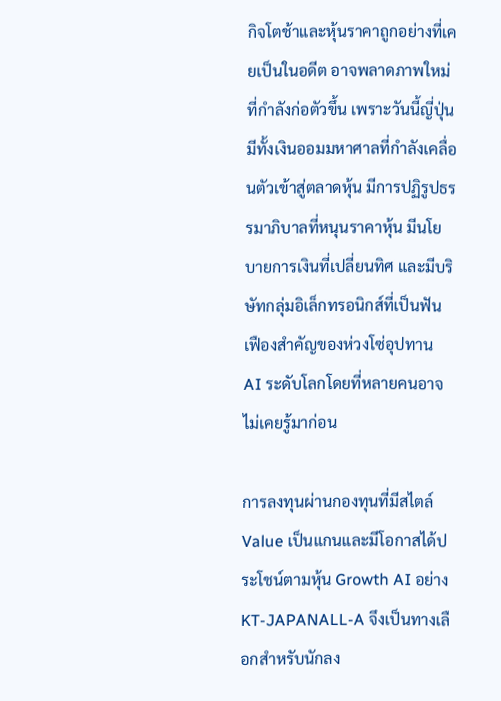กิจโตช้าและหุ้นราคาถูกอย่างที่เคยเป็นในอดีต อาจพลาดภาพใหม่ที่กำลังก่อตัวขึ้น เพราะวันนี้ญี่ปุ่นมีทั้งเงินออมมหาศาลที่กำลังเคลื่อนตัวเข้าสู่ตลาดหุ้น มีการปฏิรูปธรรมาภิบาลที่หนุนราคาหุ้น มีนโยบายการเงินที่เปลี่ยนทิศ และมีบริษัทกลุ่มอิเล็กทรอนิกส์ที่เป็นฟันเฟืองสำคัญของห่วงโซ่อุปทาน AI ระดับโลกโดยที่หลายคนอาจไม่เคยรู้มาก่อน

การลงทุนผ่านกองทุนที่มีสไตล์ Value เป็นแกนและมีโอกาสได้ประโชน์ตามหุ้น Growth AI อย่าง KT-JAPANALL-A จึงเป็นทางเลือกสำหรับนักลง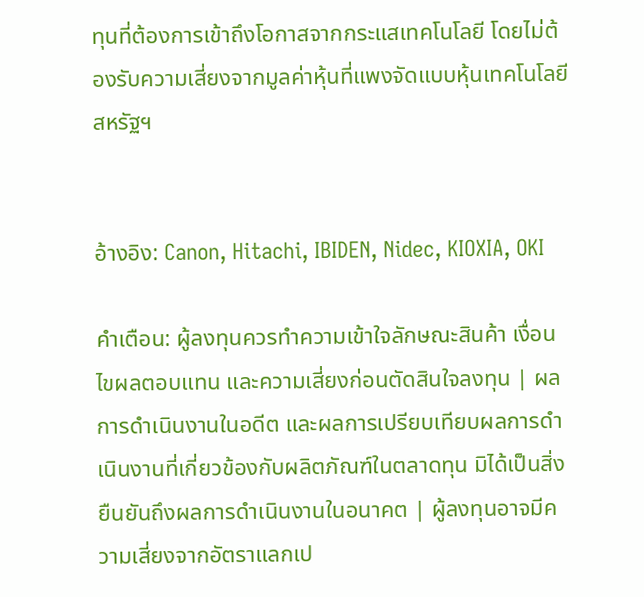ทุนที่ต้องการเข้าถึงโอกาสจากกระแสเทคโนโลยี โดยไม่ต้องรับความเสี่ยงจากมูลค่าหุ้นที่แพงจัดแบบหุ้นเทคโนโลยีสหรัฐฯ


อ้างอิง: Canon, Hitachi, IBIDEN, Nidec, KIOXIA, OKI

คำเตือน: ผู้ลงทุนควรทำความเข้าใจลักษณะสินค้า เงื่อนไขผลตอบแทน และความเสี่ยงก่อนตัดสินใจลงทุน | ผลการดำเนินงานในอดีต และผลการเปรียบเทียบผลการดำเนินงานที่เกี่ยวข้องกับผลิตภัณฑ์ในตลาดทุน มิได้เป็นสิ่งยืนยันถึงผลการดำเนินงานในอนาคต | ผู้ลงทุนอาจมีความเสี่ยงจากอัตราแลกเป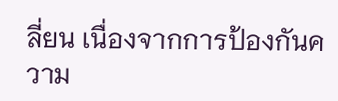ลี่ยน เนื่องจากการป้องกันความ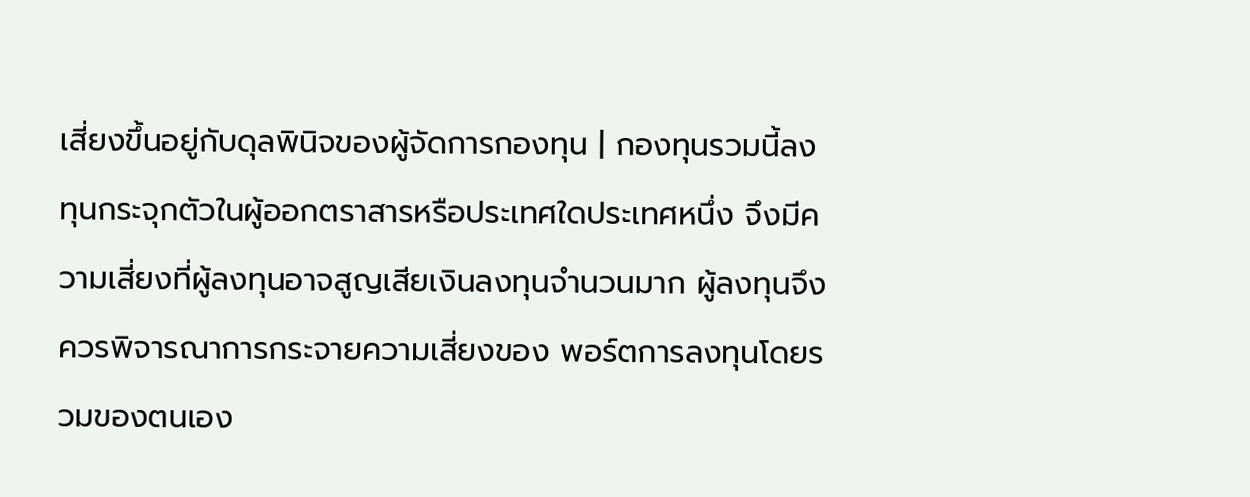เสี่ยงขึ้นอยู่กับดุลพินิจของผู้จัดการกองทุน | กองทุนรวมนี้ลงทุนกระจุกตัวในผู้ออกตราสารหรือประเทศใดประเทศหนึ่ง จึงมีความเสี่ยงที่ผู้ลงทุนอาจสูญเสียเงินลงทุนจำนวนมาก ผู้ลงทุนจึงควรพิจารณาการกระจายความเสี่ยงของ พอร์ตการลงทุนโดยรวมของตนเอง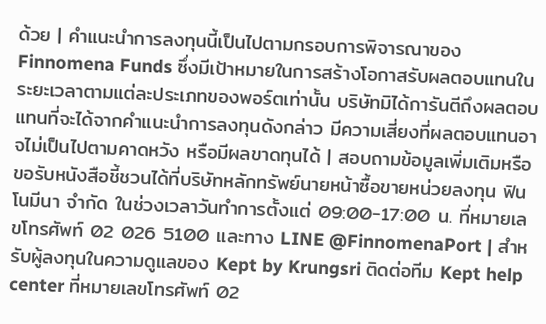ด้วย | คำแนะนำการลงทุนนี้เป็นไปตามกรอบการพิจารณาของ Finnomena Funds ซึ่งมีเป้าหมายในการสร้างโอกาสรับผลตอบแทนในระยะเวลาตามแต่ละประเภทของพอร์ตเท่านั้น บริษัทมิได้การันตีถึงผลตอบแทนที่จะได้จากคำแนะนำการลงทุนดังกล่าว มีความเสี่ยงที่ผลตอบแทนอาจไม่เป็นไปตามคาดหวัง หรือมีผลขาดทุนได้ | สอบถามข้อมูลเพิ่มเติมหรือขอรับหนังสือชี้ชวนได้ที่บริษัทหลักทรัพย์นายหน้าซื้อขายหน่วยลงทุน ฟินโนมีนา จำกัด ในช่วงเวลาวันทำการตั้งแต่ 09:00-17:00 น. ที่หมายเลขโทรศัพท์ 02 026 5100 และทาง LINE @FinnomenaPort | สำหรับผู้ลงทุนในความดูแลของ Kept by Krungsri ติดต่อทีม Kept help center ที่หมายเลขโทรศัพท์ 02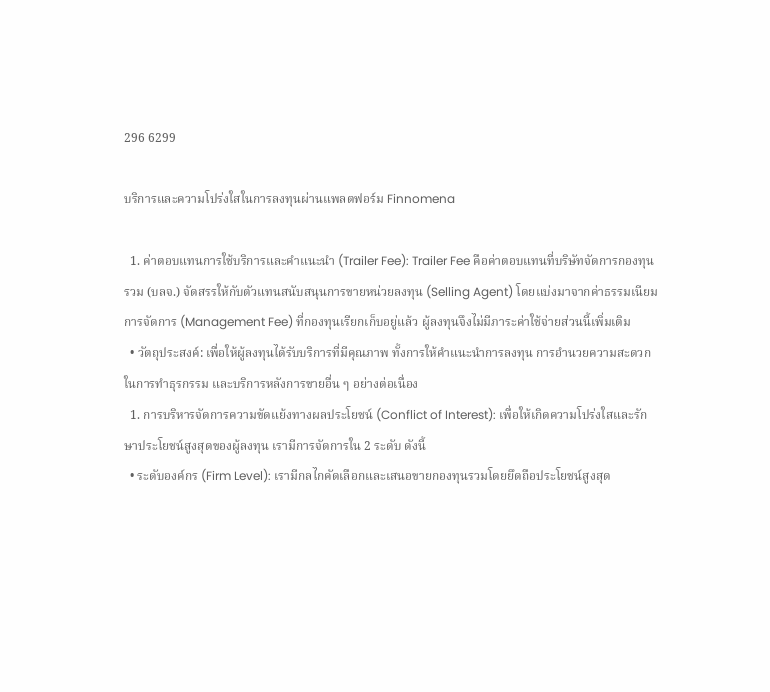296 6299

บริการและความโปร่งใสในการลงทุนผ่านแพลตฟอร์ม Finnomena

  1. ค่าตอบแทนการใช้บริการและคำแนะนำ (Trailer Fee): Trailer Fee คือค่าตอบแทนที่บริษัทจัดการกองทุนรวม (บลจ.) จัดสรรให้กับตัวแทนสนับสนุนการขายหน่วยลงทุน (Selling Agent) โดยแบ่งมาจากค่าธรรมเนียมการจัดการ (Management Fee) ที่กองทุนเรียกเก็บอยู่แล้ว ผู้ลงทุนจึงไม่มีภาระค่าใช้จ่ายส่วนนี้เพิ่มเติม
  • วัตถุประสงค์: เพื่อให้ผู้ลงทุนได้รับบริการที่มีคุณภาพ ทั้งการให้คำแนะนำการลงทุน การอำนวยความสะดวกในการทำธุรกรรม และบริการหลังการขายอื่น ๆ อย่างต่อเนื่อง
  1. การบริหารจัดการความขัดแย้งทางผลประโยชน์ (Conflict of Interest): เพื่อให้เกิดความโปร่งใสและรักษาประโยชน์สูงสุดของผู้ลงทุน เรามีการจัดการใน 2 ระดับ ดังนี้
  • ระดับองค์กร (Firm Level): เรามีกลไกคัดเลือกและเสนอขายกองทุนรวมโดยยึดถือประโยชน์สูงสุด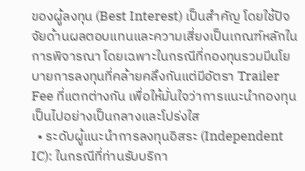ของผู้ลงทุน (Best Interest) เป็นสำคัญ โดยใช้ปัจจัยด้านผลตอบแทนและความเสี่ยงเป็นเกณฑ์หลักในการพิจารณา โดยเฉพาะในกรณีที่กองทุนรวมมีนโยบายการลงทุนที่คล้ายคลึงกันแต่มีอัตรา Trailer Fee ที่แตกต่างกัน เพื่อให้มั่นใจว่าการแนะนำกองทุนเป็นไปอย่างเป็นกลางและโปร่งใส
  • ระดับผู้แนะนำการลงทุนอิสระ (Independent IC): ในกรณีที่ท่านรับบริกา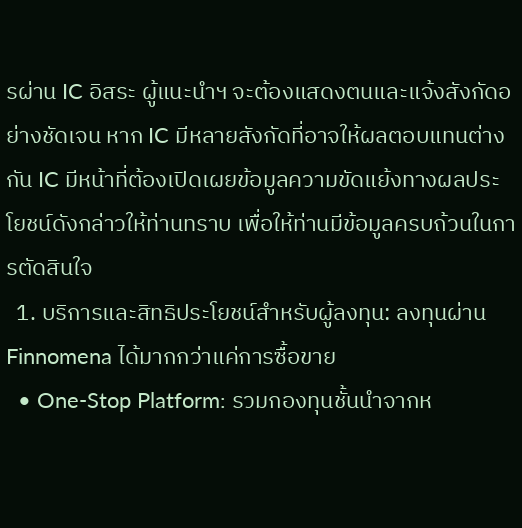รผ่าน IC อิสระ ผู้แนะนำฯ จะต้องแสดงตนและแจ้งสังกัดอย่างชัดเจน หาก IC มีหลายสังกัดที่อาจให้ผลตอบแทนต่างกัน IC มีหน้าที่ต้องเปิดเผยข้อมูลความขัดแย้งทางผลประโยชน์ดังกล่าวให้ท่านทราบ เพื่อให้ท่านมีข้อมูลครบถ้วนในการตัดสินใจ
  1. บริการและสิทธิประโยชน์สำหรับผู้ลงทุน: ลงทุนผ่าน Finnomena ได้มากกว่าแค่การซื้อขาย
  • One-Stop Platform: รวมกองทุนชั้นนำจากห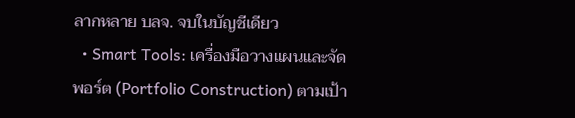ลากหลาย บลจ. จบในบัญชีเดียว
  • Smart Tools: เครื่องมือวางแผนและจัดพอร์ต (Portfolio Construction) ตามเป้า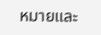หมายและ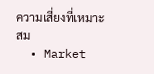ความเสี่ยงที่เหมาะสม
  • Market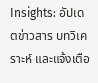Insights: อัปเดตข่าวสาร บทวิเคราะห์ และแจ้งเตือ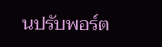นปรับพอร์ต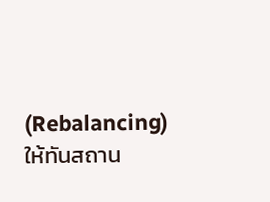(Rebalancing) ให้ทันสถาน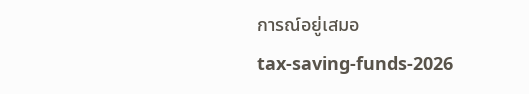การณ์อยู่เสมอ
tax-saving-funds-2026